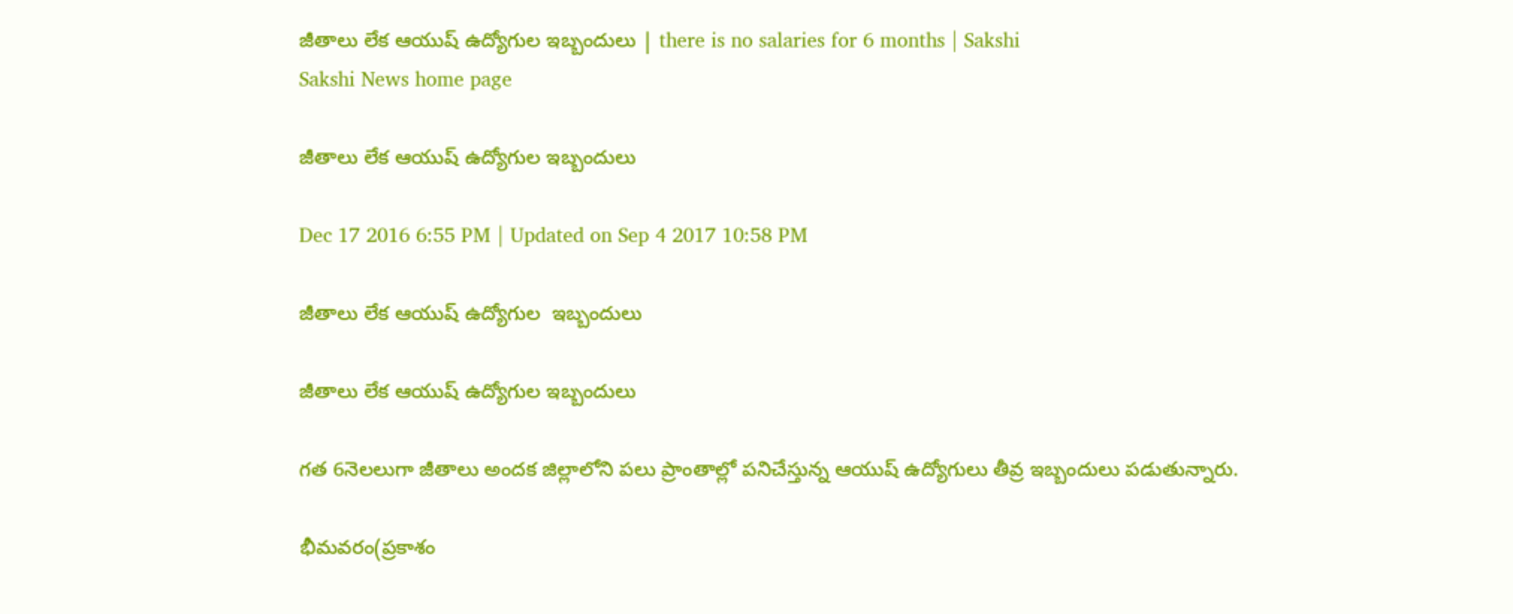జీతాలు లేక ఆయుష్‌ ఉద్యోగుల ఇబ్బందులు | there is no salaries for 6 months | Sakshi
Sakshi News home page

జీతాలు లేక ఆయుష్‌ ఉద్యోగుల ఇబ్బందులు

Dec 17 2016 6:55 PM | Updated on Sep 4 2017 10:58 PM

జీతాలు లేక ఆయుష్‌ ఉద్యోగుల  ఇబ్బందులు

జీతాలు లేక ఆయుష్‌ ఉద్యోగుల ఇబ్బందులు

గత 6నెలలుగా జీతాలు అందక జిల్లాలోని పలు ప్రాంతాల్లో పనిచేస్తున్న ఆయుష్‌ ఉద్యోగులు తీవ్ర ఇబ్బందులు పడుతున్నారు.

భీమవరం(ప్రకాశం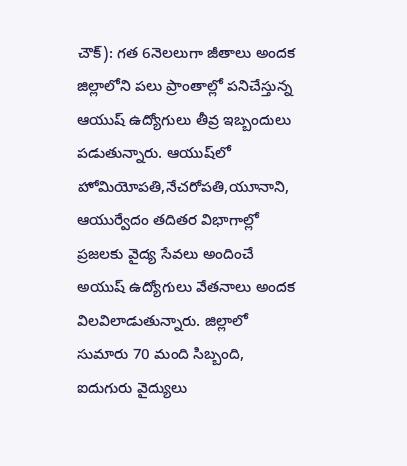చౌక్‌): గత 6నెలలుగా జీతాలు అందక జిల్లాలోని పలు ప్రాంతాల్లో పనిచేస్తున్న ఆయుష్‌ ఉద్యోగులు తీవ్ర ఇబ్బందులు పడుతున్నారు. ఆయుష్‌లో హోమియోపతి,నేచరోపతి,యూనాని, ఆయుర్వేదం తదితర విభాగాల్లో ప్రజలకు వైద్య సేవలు అందించే అయుష్‌ ఉద్యోగులు వేతనాలు అందక విలవిలాడుతున్నారు. జిల్లాలో సుమారు 70 మంది సిబ్బంది, ఐదుగురు వైద్యులు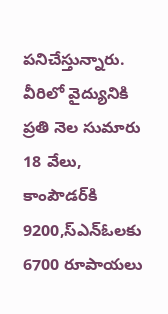పనిచేస్తున్నారు. వీరిలో వైద్యునికి ప్రతి నెల సుమారు 18 వేలు, కాంపౌడర్‌కి 9200,స్‌ఎన్‌ఓలకు 6700 రూపాయలు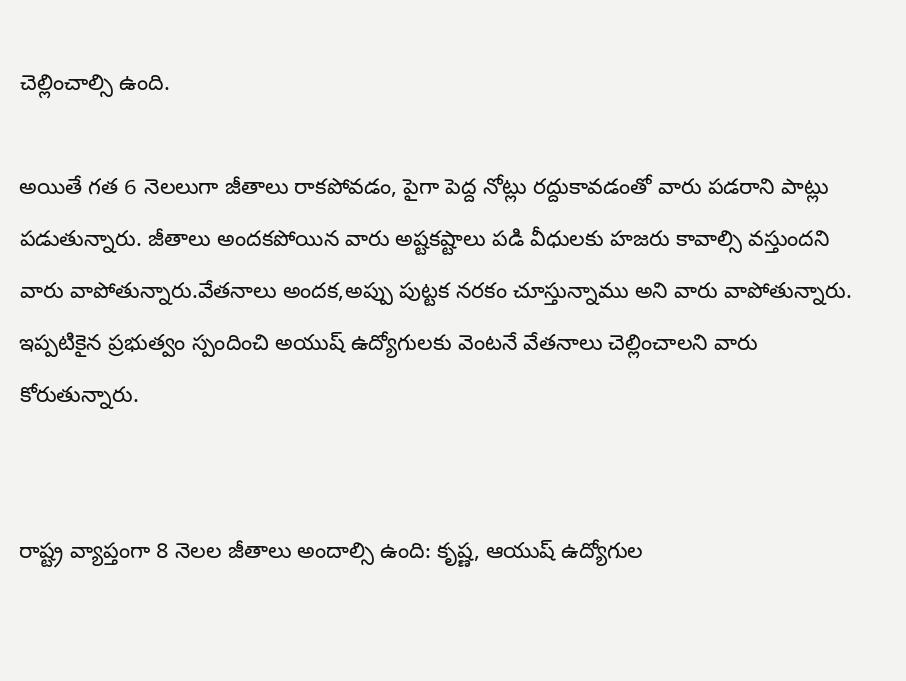చెల్లించాల్సి ఉంది.

అయితే గత 6 నెలలుగా జీతాలు రాకపోవడం, పైగా పెద్ద నోట్లు రద్దుకావడంతో వారు పడరాని పాట్లు పడుతున్నారు. జీతాలు అందకపోయిన వారు అష్టకష్టాలు పడి వీధులకు హజరు కావాల్సి వస్తుందని వారు వాపోతున్నారు.వేతనాలు అందక,అప్పు పుట్టక నరకం చూస్తున్నాము అని వారు వాపోతున్నారు. ఇప్పటికైన ప్రభుత్వం స్పందించి అయుష్‌ ఉద్యోగులకు వెంటనే వేతనాలు చెల్లించాలని వారు కోరుతున్నారు.


రాష్ట్ర వ్యాప్తంగా 8 నెలల జీతాలు అందాల్సి ఉంది: కృష్ణ, ఆయుష్‌ ఉద్యోగుల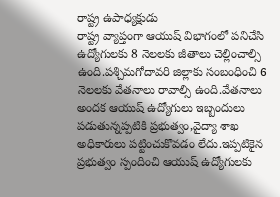రాష్ట్ర ఉపాధ్యక్షుడు
రాష్ట్ర వ్యాప్తంగా ఆయుష్‌ విభాగంలో పనిచేసి ఉద్యోగులకు 8 నెలలకు జీతాలు చెల్లించాల్సి ఉంది.పశ్చిమగోదావరి జిల్లాకు సంబంధించి 6 నెలలకు వేతనాలు రావాల్సి ఉంది.వేతనాలు అందక ఆయుష్‌ ఉద్యోగులు ఇబ్బందులు పడుతున్నప్పటికి ప్రభుత్వం,వైద్యా శాఖ అధికారులు పట్టించుకొవడం లేదు.ఇప్పటికైన ప్రభుత్వం స్పందించి ఆయుష్‌ ఉద్యోగులకు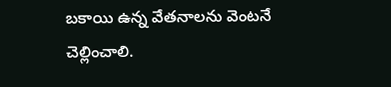బకాయి ఉన్న వేతనాలను వెంటనే చెల్లించాలి.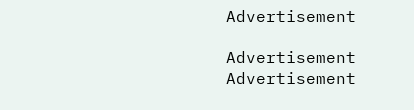Advertisement

Advertisement
Advertisement